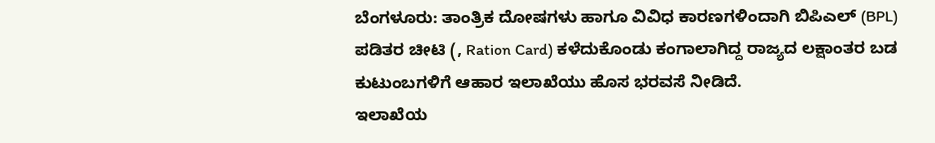ಬೆಂಗಳೂರು: ತಾಂತ್ರಿಕ ದೋಷಗಳು ಹಾಗೂ ವಿವಿಧ ಕಾರಣಗಳಿಂದಾಗಿ ಬಿಪಿಎಲ್ (BPL) ಪಡಿತರ ಚೀಟಿ (, Ration Card) ಕಳೆದುಕೊಂಡು ಕಂಗಾಲಾಗಿದ್ದ ರಾಜ್ಯದ ಲಕ್ಷಾಂತರ ಬಡ ಕುಟುಂಬಗಳಿಗೆ ಆಹಾರ ಇಲಾಖೆಯು ಹೊಸ ಭರವಸೆ ನೀಡಿದೆ.
ಇಲಾಖೆಯ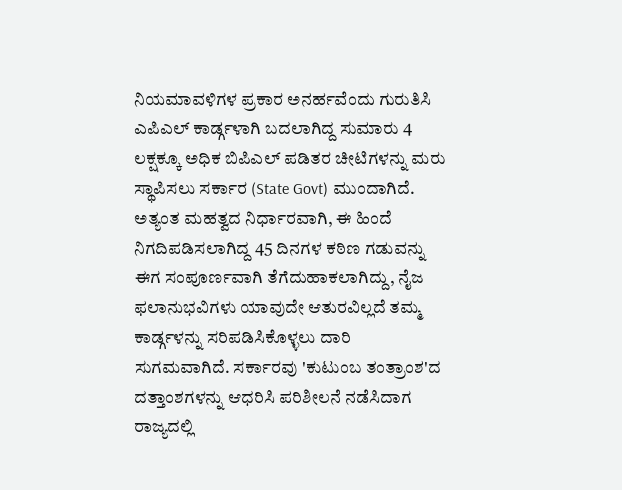ನಿಯಮಾವಳಿಗಳ ಪ್ರಕಾರ ಅನರ್ಹವೆಂದು ಗುರುತಿಸಿ ಎಪಿಎಲ್ ಕಾರ್ಡ್ಗಳಾಗಿ ಬದಲಾಗಿದ್ದ ಸುಮಾರು 4 ಲಕ್ಷಕ್ಕೂ ಅಧಿಕ ಬಿಪಿಎಲ್ ಪಡಿತರ ಚೀಟಿಗಳನ್ನು ಮರು ಸ್ಥಾಪಿಸಲು ಸರ್ಕಾರ (State Govt) ಮುಂದಾಗಿದೆ.
ಅತ್ಯಂತ ಮಹತ್ವದ ನಿರ್ಧಾರವಾಗಿ, ಈ ಹಿಂದೆ ನಿಗದಿಪಡಿಸಲಾಗಿದ್ದ 45 ದಿನಗಳ ಕಠಿಣ ಗಡುವನ್ನು ಈಗ ಸಂಪೂರ್ಣವಾಗಿ ತೆಗೆದುಹಾಕಲಾಗಿದ್ದು, ನೈಜ ಫಲಾನುಭವಿಗಳು ಯಾವುದೇ ಆತುರವಿಲ್ಲದೆ ತಮ್ಮ ಕಾರ್ಡ್ಗಳನ್ನು ಸರಿಪಡಿಸಿಕೊಳ್ಳಲು ದಾರಿ ಸುಗಮವಾಗಿದೆ. ಸರ್ಕಾರವು 'ಕುಟುಂಬ ತಂತ್ರಾಂಶ'ದ ದತ್ತಾಂಶಗಳನ್ನು ಆಧರಿಸಿ ಪರಿಶೀಲನೆ ನಡೆಸಿದಾಗ ರಾಜ್ಯದಲ್ಲಿ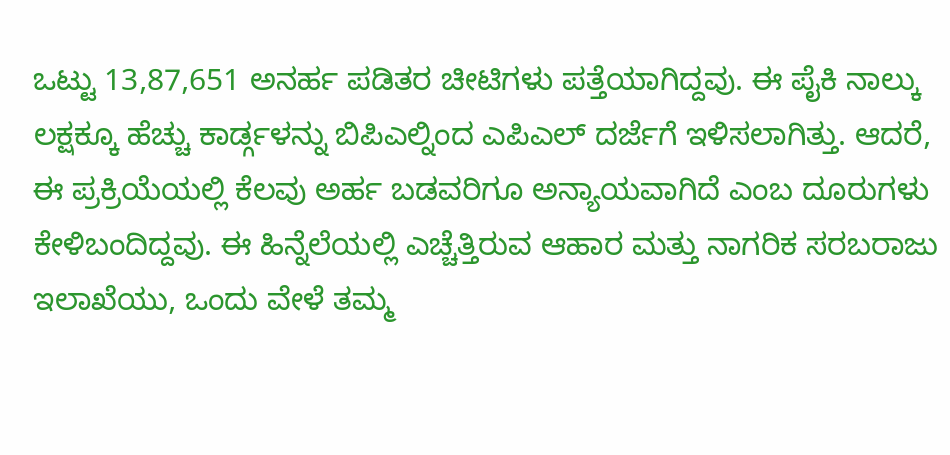ಒಟ್ಟು 13,87,651 ಅನರ್ಹ ಪಡಿತರ ಚೀಟಿಗಳು ಪತ್ತೆಯಾಗಿದ್ದವು. ಈ ಪೈಕಿ ನಾಲ್ಕು ಲಕ್ಷಕ್ಕೂ ಹೆಚ್ಚು ಕಾರ್ಡ್ಗಳನ್ನು ಬಿಪಿಎಲ್ನಿಂದ ಎಪಿಎಲ್ ದರ್ಜೆಗೆ ಇಳಿಸಲಾಗಿತ್ತು. ಆದರೆ, ಈ ಪ್ರಕ್ರಿಯೆಯಲ್ಲಿ ಕೆಲವು ಅರ್ಹ ಬಡವರಿಗೂ ಅನ್ಯಾಯವಾಗಿದೆ ಎಂಬ ದೂರುಗಳು ಕೇಳಿಬಂದಿದ್ದವು. ಈ ಹಿನ್ನೆಲೆಯಲ್ಲಿ ಎಚ್ಚೆತ್ತಿರುವ ಆಹಾರ ಮತ್ತು ನಾಗರಿಕ ಸರಬರಾಜು ಇಲಾಖೆಯು, ಒಂದು ವೇಳೆ ತಮ್ಮ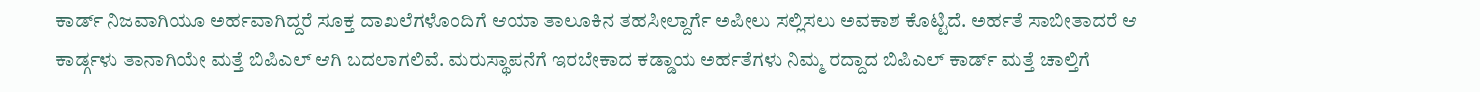ಕಾರ್ಡ್ ನಿಜವಾಗಿಯೂ ಅರ್ಹವಾಗಿದ್ದರೆ ಸೂಕ್ತ ದಾಖಲೆಗಳೊಂದಿಗೆ ಆಯಾ ತಾಲೂಕಿನ ತಹಸೀಲ್ದಾರ್ಗೆ ಅಪೀಲು ಸಲ್ಲಿಸಲು ಅವಕಾಶ ಕೊಟ್ಟಿದೆ. ಅರ್ಹತೆ ಸಾಬೀತಾದರೆ ಆ ಕಾರ್ಡ್ಗಳು ತಾನಾಗಿಯೇ ಮತ್ತೆ ಬಿಪಿಎಲ್ ಆಗಿ ಬದಲಾಗಲಿವೆ. ಮರುಸ್ಥಾಪನೆಗೆ ಇರಬೇಕಾದ ಕಡ್ಡಾಯ ಅರ್ಹತೆಗಳು ನಿಮ್ಮ ರದ್ದಾದ ಬಿಪಿಎಲ್ ಕಾರ್ಡ್ ಮತ್ತೆ ಚಾಲ್ತಿಗೆ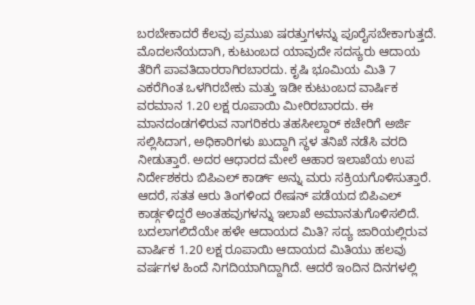ಬರಬೇಕಾದರೆ ಕೆಲವು ಪ್ರಮುಖ ಷರತ್ತುಗಳನ್ನು ಪೂರೈಸಬೇಕಾಗುತ್ತದೆ. ಮೊದಲನೆಯದಾಗಿ, ಕುಟುಂಬದ ಯಾವುದೇ ಸದಸ್ಯರು ಆದಾಯ ತೆರಿಗೆ ಪಾವತಿದಾರರಾಗಿರಬಾರದು. ಕೃಷಿ ಭೂಮಿಯ ಮಿತಿ 7 ಎಕರೆಗಿಂತ ಒಳಗಿರಬೇಕು ಮತ್ತು ಇಡೀ ಕುಟುಂಬದ ವಾರ್ಷಿಕ ವರಮಾನ 1.20 ಲಕ್ಷ ರೂಪಾಯಿ ಮೀರಿರಬಾರದು. ಈ ಮಾನದಂಡಗಳಿರುವ ನಾಗರಿಕರು ತಹಸೀಲ್ದಾರ್ ಕಚೇರಿಗೆ ಅರ್ಜಿ ಸಲ್ಲಿಸಿದಾಗ, ಅಧಿಕಾರಿಗಳು ಖುದ್ದಾಗಿ ಸ್ಥಳ ತನಿಖೆ ನಡೆಸಿ ವರದಿ ನೀಡುತ್ತಾರೆ. ಅದರ ಆಧಾರದ ಮೇಲೆ ಆಹಾರ ಇಲಾಖೆಯ ಉಪ ನಿರ್ದೇಶಕರು ಬಿಪಿಎಲ್ ಕಾರ್ಡ್ ಅನ್ನು ಮರು ಸಕ್ರಿಯಗೊಳಿಸುತ್ತಾರೆ. ಆದರೆ, ಸತತ ಆರು ತಿಂಗಳಿಂದ ರೇಷನ್ ಪಡೆಯದ ಬಿಪಿಎಲ್ ಕಾರ್ಡ್ಗಳಿದ್ದರೆ ಅಂತಹವುಗಳನ್ನು ಇಲಾಖೆ ಅಮಾನತುಗೊಳಿಸಲಿದೆ. ಬದಲಾಗಲಿದೆಯೇ ಹಳೇ ಆದಾಯದ ಮಿತಿ? ಸದ್ಯ ಜಾರಿಯಲ್ಲಿರುವ ವಾರ್ಷಿಕ 1.20 ಲಕ್ಷ ರೂಪಾಯಿ ಆದಾಯದ ಮಿತಿಯು ಹಲವು ವರ್ಷಗಳ ಹಿಂದೆ ನಿಗದಿಯಾಗಿದ್ದಾಗಿದೆ. ಆದರೆ ಇಂದಿನ ದಿನಗಳಲ್ಲಿ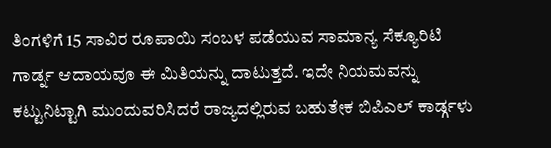ತಿಂಗಳಿಗೆ 15 ಸಾವಿರ ರೂಪಾಯಿ ಸಂಬಳ ಪಡೆಯುವ ಸಾಮಾನ್ಯ ಸೆಕ್ಯೂರಿಟಿ ಗಾರ್ಡ್ನ ಆದಾಯವೂ ಈ ಮಿತಿಯನ್ನು ದಾಟುತ್ತದೆ. ಇದೇ ನಿಯಮವನ್ನು ಕಟ್ಟುನಿಟ್ಟಾಗಿ ಮುಂದುವರಿಸಿದರೆ ರಾಜ್ಯದಲ್ಲಿರುವ ಬಹುತೇಕ ಬಿಪಿಎಲ್ ಕಾರ್ಡ್ಗಳು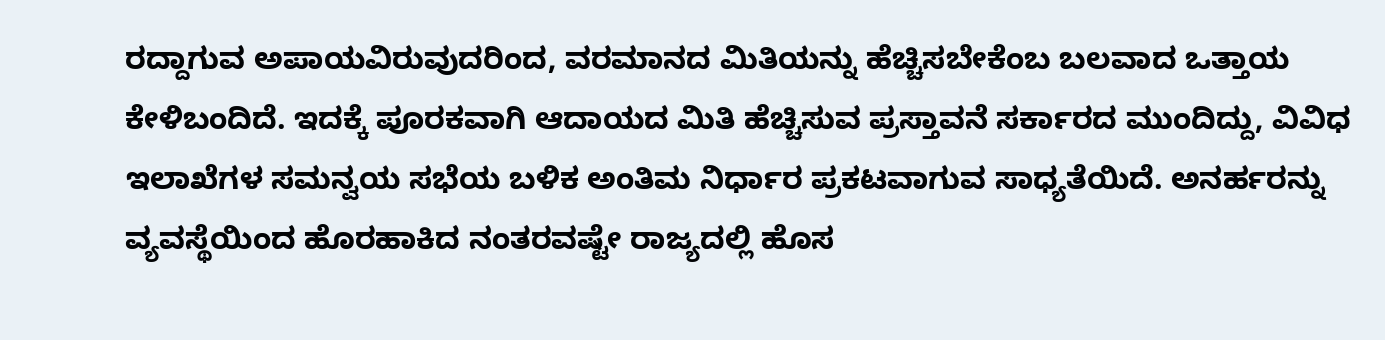ರದ್ದಾಗುವ ಅಪಾಯವಿರುವುದರಿಂದ, ವರಮಾನದ ಮಿತಿಯನ್ನು ಹೆಚ್ಚಿಸಬೇಕೆಂಬ ಬಲವಾದ ಒತ್ತಾಯ ಕೇಳಿಬಂದಿದೆ. ಇದಕ್ಕೆ ಪೂರಕವಾಗಿ ಆದಾಯದ ಮಿತಿ ಹೆಚ್ಚಿಸುವ ಪ್ರಸ್ತಾವನೆ ಸರ್ಕಾರದ ಮುಂದಿದ್ದು, ವಿವಿಧ ಇಲಾಖೆಗಳ ಸಮನ್ವಯ ಸಭೆಯ ಬಳಿಕ ಅಂತಿಮ ನಿರ್ಧಾರ ಪ್ರಕಟವಾಗುವ ಸಾಧ್ಯತೆಯಿದೆ. ಅನರ್ಹರನ್ನು ವ್ಯವಸ್ಥೆಯಿಂದ ಹೊರಹಾಕಿದ ನಂತರವಷ್ಟೇ ರಾಜ್ಯದಲ್ಲಿ ಹೊಸ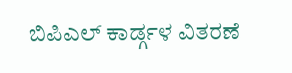ಬಿಪಿಎಲ್ ಕಾರ್ಡ್ಗಳ ವಿತರಣೆ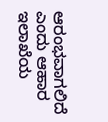ಆರಂಭವಾಗಲಿದೆ ಎಂದು ಆಹಾರ ಇಲಾಖೆಯ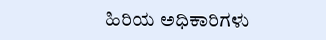ಹಿರಿಯ ಅಧಿಕಾರಿಗಳು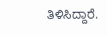ತಿಳಿಸಿದ್ದಾರೆ.